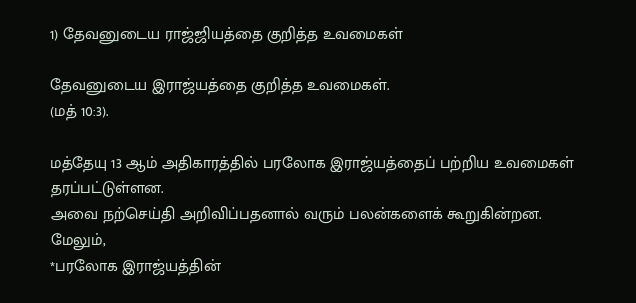1) தேவனுடைய ராஜ்ஜியத்தை குறித்த உவமைகள்

தேவனுடைய இராஜ்யத்தை குறித்த உவமைகள்.
(மத் 10:3).

மத்தேயு 13 ஆம் அதிகாரத்தில் பரலோக இராஜ்யத்தைப் பற்றிய உவமைகள் தரப்பட்டுள்ளன.
அவை நற்செய்தி அறிவிப்பதனால் வரும் பலன்களைக் கூறுகின்றன.
மேலும்,
*பரலோக இராஜ்யத்தின்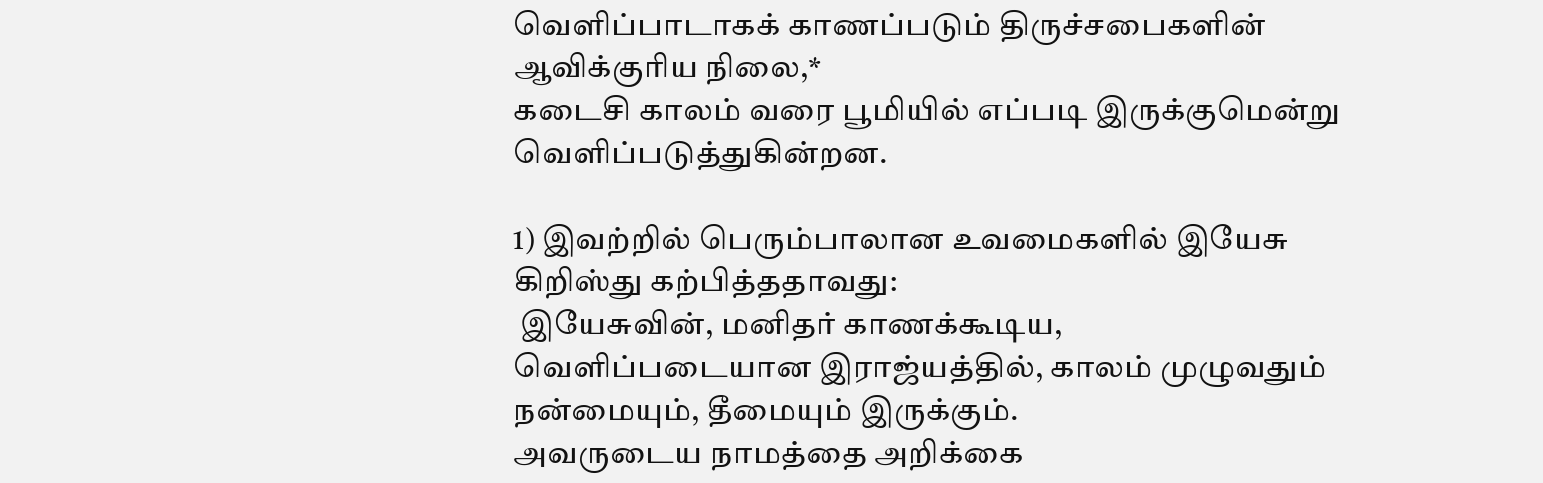வெளிப்பாடாகக் காணப்படும் திருச்சபைகளின் ஆவிக்குரிய நிலை,*
கடைசி காலம் வரை பூமியில் எப்படி இருக்குமென்று வெளிப்படுத்துகின்றன.

1) இவற்றில் பெரும்பாலான உவமைகளில் இயேசு கிறிஸ்து கற்பித்ததாவது:
 இயேசுவின், மனிதர் காணக்கூடிய, வெளிப்படையான இராஜ்யத்தில், காலம் முழுவதும் நன்மையும், தீமையும் இருக்கும்.
அவருடைய நாமத்தை அறிக்கை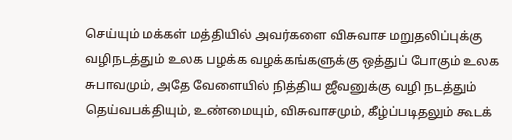செய்யும் மக்கள் மத்தியில் அவர்களை விசுவாச மறுதலிப்புக்கு வழிநடத்தும் உலக பழக்க வழக்கங்களுக்கு ஒத்துப் போகும் உலக சுபாவமும், அதே வேளையில் நித்திய ஜீவனுக்கு வழி நடத்தும் தெய்வபக்தியும், உண்மையும், விசுவாசமும், கீழ்ப்படிதலும் கூடக்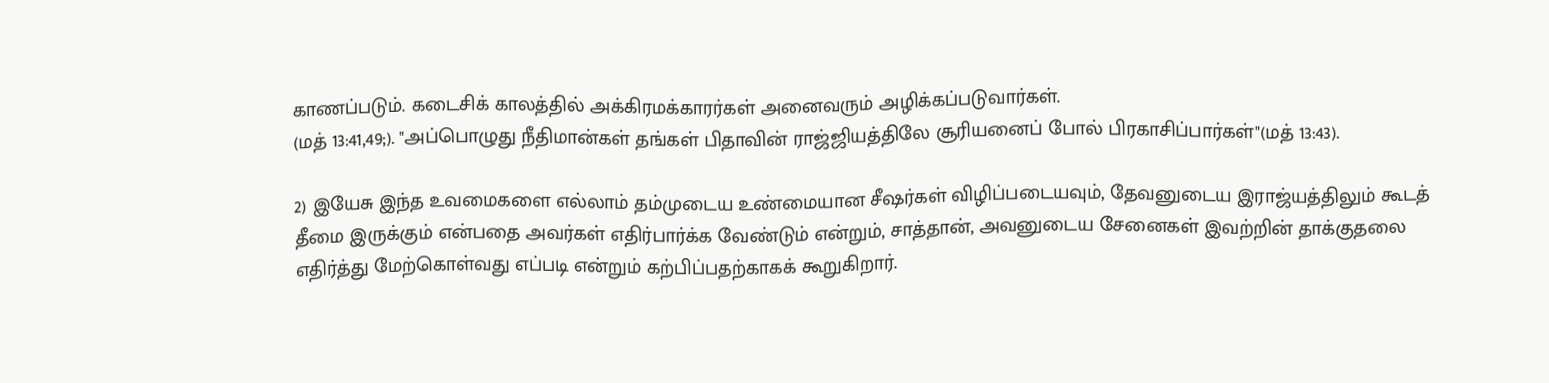காணப்படும். கடைசிக் காலத்தில் அக்கிரமக்காரர்கள் அனைவரும் அழிக்கப்படுவார்கள்.
(மத் 13:41,49;). "அப்பொழுது நீதிமான்கள் தங்கள் பிதாவின் ராஜ்ஜியத்திலே சூரியனைப் போல் பிரகாசிப்பார்கள்"(மத் 13:43).

2) இயேசு இந்த உவமைகளை எல்லாம் தம்முடைய உண்மையான சீஷர்கள் விழிப்படையவும், தேவனுடைய இராஜ்யத்திலும் கூடத் தீமை இருக்கும் என்பதை அவர்கள் எதிர்பார்க்க வேண்டும் என்றும், சாத்தான், அவனுடைய சேனைகள் இவற்றின் தாக்குதலை எதிர்த்து மேற்கொள்வது எப்படி என்றும் கற்பிப்பதற்காகக் கூறுகிறார்.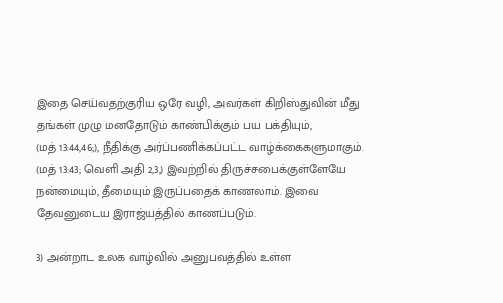இதை செய்வதற்குரிய ஒரே வழி, அவர்கள் கிறிஸ்துவின் மீது தங்கள் முழு மனதோடும் காண்பிக்கும் பய பக்தியும்,
(மத் 13:44,46;), நீதிக்கு அர்ப்பணிக்கப்பட்ட வாழ்க்கைகளுமாகும்.
(மத் 13:43; வெளி அதி 2,3,) இவற்றில் திருச்சபைக்குள்ளேயே நன்மையும், தீமையும் இருப்பதைக் காணலாம். இவை தேவனுடைய இராஜ்யத்தில் காணப்படும்.

3) அன்றாட உலக வாழ்வில் அனுபவத்தில் உள்ள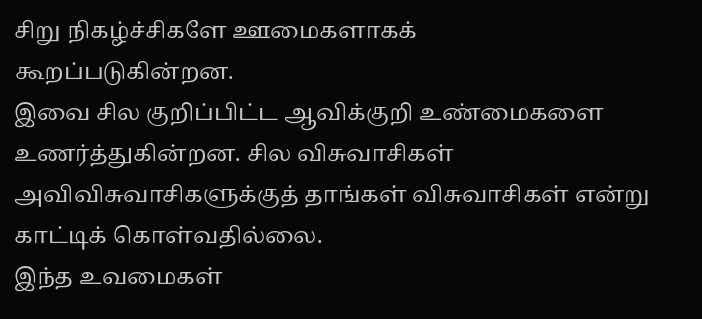சிறு நிகழ்ச்சிகளே ஊமைகளாகக்
கூறப்படுகின்றன.
இவை சில குறிப்பிட்ட ஆவிக்குறி உண்மைகளை உணர்த்துகின்றன. சில விசுவாசிகள்
அவிவிசுவாசிகளுக்குத் தாங்கள் விசுவாசிகள் என்று காட்டிக் கொள்வதில்லை.
இந்த உவமைகள்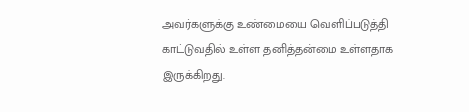அவர்களுக்கு உண்மையை வெளிப்படுத்தி காட்டுவதில் உள்ள தனித்தன்மை உள்ளதாக இருக்கிறது.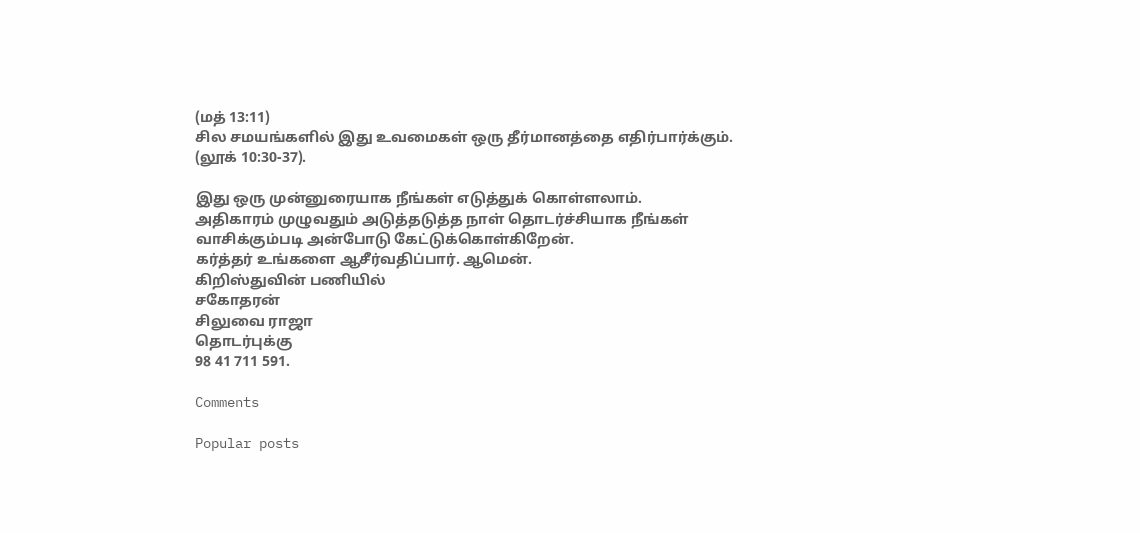(மத் 13:11)
சில சமயங்களில் இது உவமைகள் ஒரு தீர்மானத்தை எதிர்பார்க்கும்.
(லூக் 10:30-37).

இது ஒரு முன்னுரையாக நீங்கள் எடுத்துக் கொள்ளலாம்.
அதிகாரம் முழுவதும் அடுத்தடுத்த நாள் தொடர்ச்சியாக நீங்கள் வாசிக்கும்படி அன்போடு கேட்டுக்கொள்கிறேன்.
கர்த்தர் உங்களை ஆசீர்வதிப்பார். ஆமென்.
கிறிஸ்துவின் பணியில்
சகோதரன்
சிலுவை ராஜா
தொடர்புக்கு
98 41 711 591.

Comments

Popular posts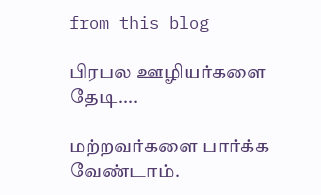from this blog

பிரபல ஊழியர்களை தேடி....

மற்றவர்களை பார்க்க வேண்டாம்.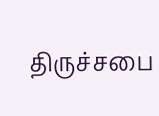திருச்சபை